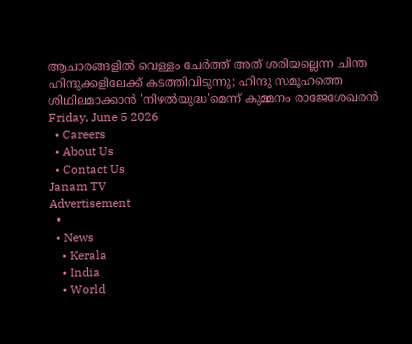ആചാരങ്ങളിൽ വെള്ളം ചേർത്ത് അത് ശരിയല്ലെന്ന ചിന്ത ഹിന്ദുക്കളിലേക്ക് കടത്തിവിടുന്നു; ഹിന്ദു സമൂഹത്തെ ശിഥിലമാക്കാൻ 'നിഴൽയുദ്ധ'മെന്ന് കുമ്മനം രാജേശേഖരൻ
Friday, June 5 2026
  • Careers
  • About Us
  • Contact Us
Janam TV
Advertisement
  •
  • News
    • Kerala
    • India
    • World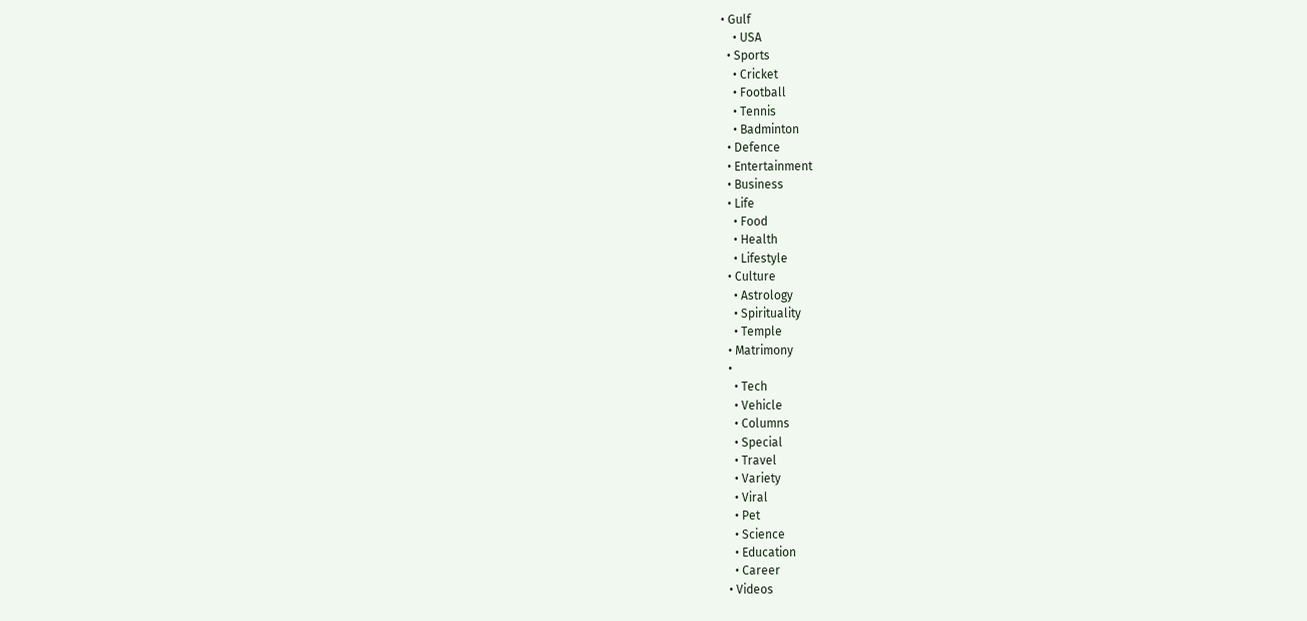• Gulf
    • USA
  • Sports
    • Cricket
    • Football
    • Tennis
    • Badminton
  • Defence
  • Entertainment
  • Business
  • Life
    • Food
    • Health
    • Lifestyle
  • Culture
    • Astrology
    • Spirituality
    • Temple
  • Matrimony
  •
    • Tech
    • Vehicle
    • Columns
    • Special
    • Travel
    • Variety
    • Viral
    • Pet
    • Science
    • Education
    • Career
  • Videos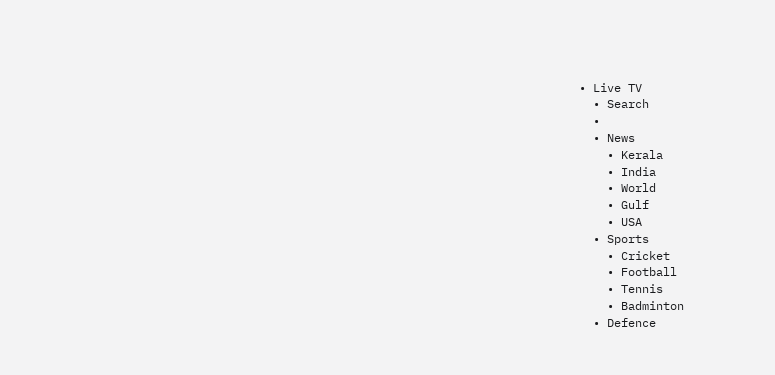• Live TV
  • Search
  •
  • News
    • Kerala
    • India
    • World
    • Gulf
    • USA
  • Sports
    • Cricket
    • Football
    • Tennis
    • Badminton
  • Defence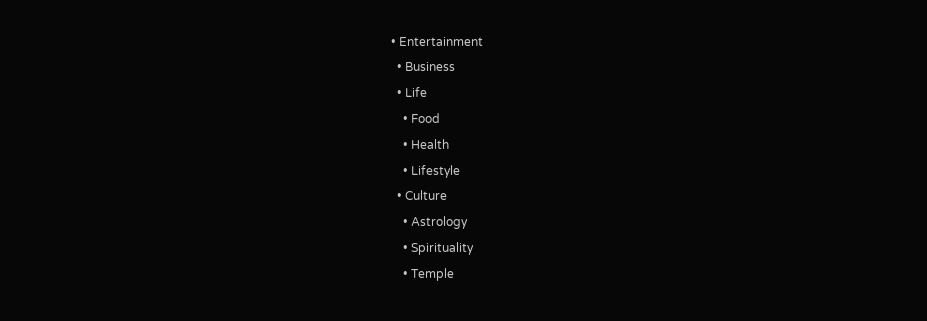• Entertainment
  • Business
  • Life
    • Food
    • Health
    • Lifestyle
  • Culture
    • Astrology
    • Spirituality
    • Temple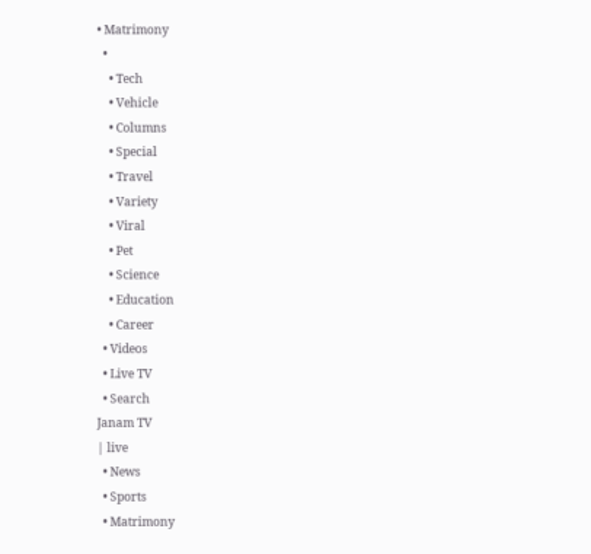• Matrimony
  •
    • Tech
    • Vehicle
    • Columns
    • Special
    • Travel
    • Variety
    • Viral
    • Pet
    • Science
    • Education
    • Career
  • Videos
  • Live TV
  • Search
Janam TV
| live
  • News
  • Sports
  • Matrimony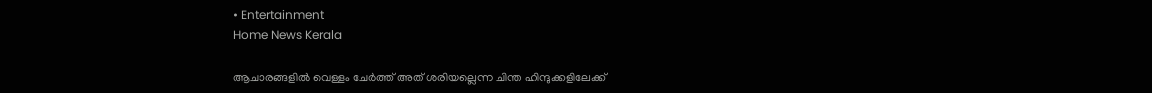• Entertainment
Home News Kerala

ആചാരങ്ങളിൽ വെള്ളം ചേർത്ത് അത് ശരിയല്ലെന്ന ചിന്ത ഹിന്ദുക്കളിലേക്ക്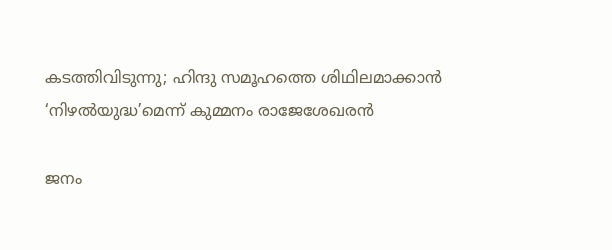കടത്തിവിടുന്നു; ഹിന്ദു സമൂഹത്തെ ശിഥിലമാക്കാൻ ‘നിഴൽയുദ്ധ’മെന്ന് കുമ്മനം രാജേശേഖരൻ

ജനം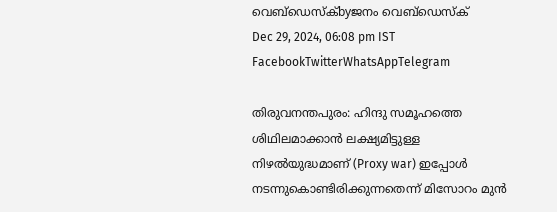വെബ്‌ഡെസ്ക്byജനം വെബ്‌ഡെസ്ക്
Dec 29, 2024, 06:08 pm IST
FacebookTwitterWhatsAppTelegram

തിരുവനന്തപുരം: ഹിന്ദു സമൂഹത്തെ ശിഥിലമാക്കാൻ ലക്ഷ്യമിട്ടുള്ള നിഴൽയുദ്ധമാണ് (Proxy war) ഇപ്പോൾ നടന്നുകൊണ്ടിരിക്കുന്നതെന്ന് മിസോറം മുൻ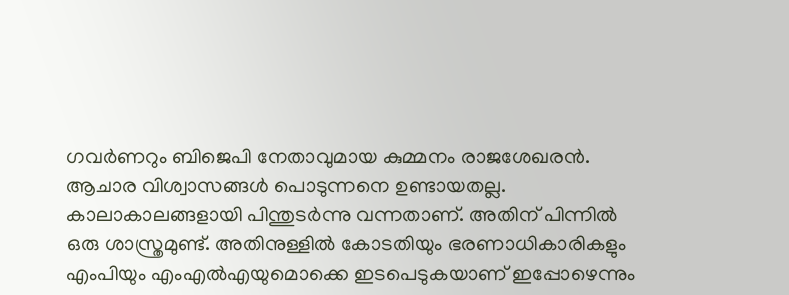ഗവർണറും ബിജെപി നേതാവുമായ കുമ്മനം രാജശേഖരൻ. ആചാര വിശ്വാസങ്ങൾ പൊടുന്നനെ ഉണ്ടായതല്ല. കാലാകാലങ്ങളായി പിന്തുടർന്നു വന്നതാണ്. അതിന് പിന്നിൽ ഒരു ശാസ്ത്രമുണ്ട്. അതിനുള്ളിൽ കോടതിയും ഭരണാധികാരികളും എംപിയും എംഎൽഎയുമൊക്കെ ഇടപെടുകയാണ് ഇപ്പോഴെന്നും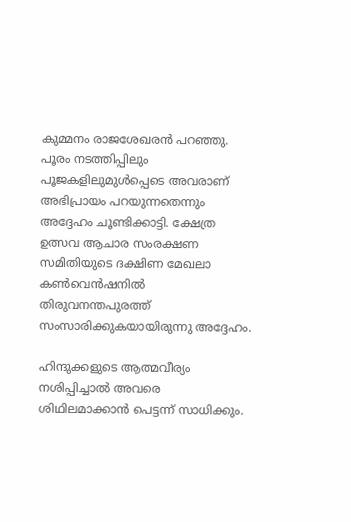കുമ്മനം രാജശേഖരൻ പറഞ്ഞു. പൂരം നടത്തിപ്പിലും പൂജകളിലുമുൾപ്പെടെ അവരാണ് അഭിപ്രായം പറയുന്നതെന്നും അദ്ദേഹം ചൂണ്ടിക്കാട്ടി. ക്ഷേത്ര ഉത്സവ ആചാര സംരക്ഷണ സമിതിയുടെ ദക്ഷിണ മേഖലാ കൺവെൻഷനിൽ തിരുവനന്തപുരത്ത് സംസാരിക്കുകയായിരുന്നു അദ്ദേഹം.

ഹിന്ദുക്കളുടെ ആത്മവീര്യം നശിപ്പിച്ചാൽ അവരെ ശിഥിലമാക്കാൻ പെട്ടന്ന് സാധിക്കും.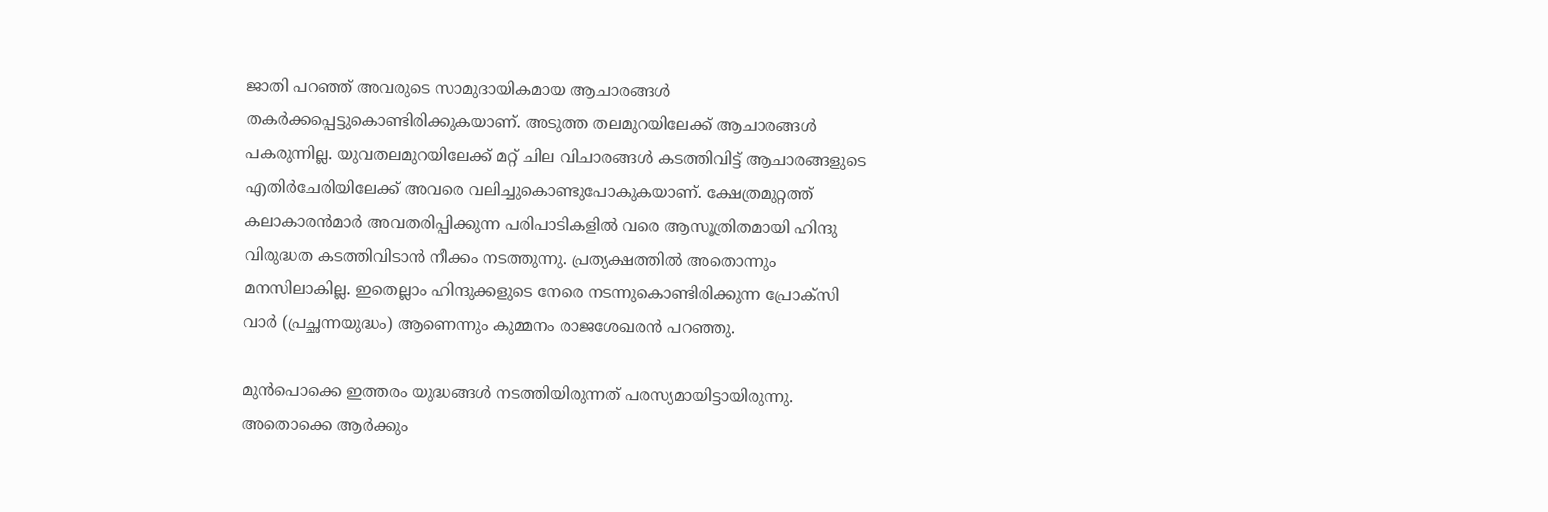ജാതി പറഞ്ഞ് അവരുടെ സാമുദായികമായ ആചാരങ്ങൾ തകർക്കപ്പെട്ടുകൊണ്ടിരിക്കുകയാണ്. അടുത്ത തലമുറയിലേക്ക് ആചാരങ്ങൾ പകരുന്നില്ല. യുവതലമുറയിലേക്ക് മറ്റ് ചില വിചാരങ്ങൾ കടത്തിവിട്ട് ആചാരങ്ങളുടെ എതിർചേരിയിലേക്ക് അവരെ വലിച്ചുകൊണ്ടുപോകുകയാണ്. ക്ഷേത്രമുറ്റത്ത് കലാകാരൻമാർ അവതരിപ്പിക്കുന്ന പരിപാടികളിൽ വരെ ആസൂത്രിതമായി ഹിന്ദു വിരുദ്ധത കടത്തിവിടാൻ നീക്കം നടത്തുന്നു. പ്രത്യക്ഷത്തിൽ അതൊന്നും മനസിലാകില്ല. ഇതെല്ലാം ഹിന്ദുക്കളുടെ നേരെ നടന്നുകൊണ്ടിരിക്കുന്ന പ്രോക്‌സി വാർ (പ്രച്ഛന്നയുദ്ധം) ആണെന്നും കുമ്മനം രാജശേഖരൻ പറഞ്ഞു.

മുൻപൊക്കെ ഇത്തരം യുദ്ധങ്ങൾ നടത്തിയിരുന്നത് പരസ്യമായിട്ടായിരുന്നു. അതൊക്കെ ആർക്കും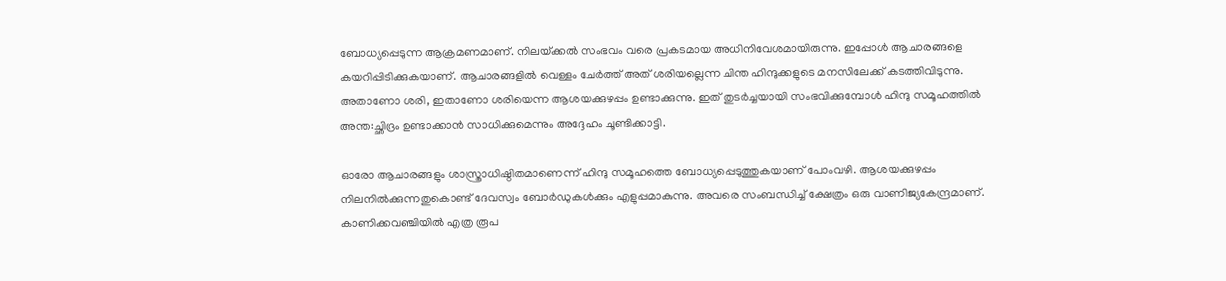ബോധ്യപ്പെടുന്ന ആക്രമണമാണ്. നിലയ്‌ക്കൽ സംഭവം വരെ പ്രകടമായ അധിനിവേശമായിരുന്നു. ഇപ്പോൾ ആചാരങ്ങളെ കയറിപ്പിടിക്കുകയാണ്. ആചാരങ്ങളിൽ വെള്ളം ചേർത്ത് അത് ശരിയല്ലെന്ന ചിന്ത ഹിന്ദുക്കളുടെ മനസിലേക്ക് കടത്തിവിടുന്നു. അതാണോ ശരി, ഇതാണോ ശരിയെന്ന ആശയക്കുഴപ്പം ഉണ്ടാക്കുന്നു. ഇത് തുടർച്ചയായി സംഭവിക്കുമ്പോൾ ഹിന്ദു സമൂഹത്തിൽ അന്ത:ച്ഛിദ്രം ഉണ്ടാക്കാൻ സാധിക്കുമെന്നും അദ്ദേഹം ചൂണ്ടിക്കാട്ടി.

ഓരോ ആചാരങ്ങളും ശാസ്ത്രാധിഷ്ഠിതമാണെന്ന് ഹിന്ദു സമൂഹത്തെ ബോധ്യപ്പെടുത്തുകയാണ് പോംവഴി. ആശയക്കുഴപ്പം നിലനിൽക്കുന്നതുകൊണ്ട് ദേവസ്വം ബോർഡുകൾക്കും എളുപ്പമാകുന്നു. അവരെ സംബന്ധിച്ച് ക്ഷേത്രം ഒരു വാണിജ്യകേന്ദ്രമാണ്. കാണിക്കവഞ്ചിയിൽ എത്ര രൂപ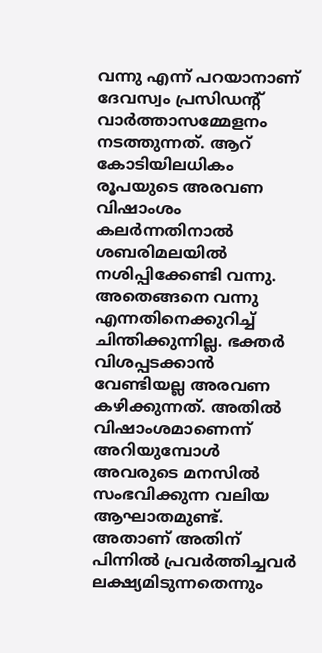വന്നു എന്ന് പറയാനാണ് ദേവസ്വം പ്രസിഡന്റ് വാർത്താസമ്മേളനം നടത്തുന്നത്. ആറ് കോടിയിലധികം രൂപയുടെ അരവണ വിഷാംശം കലർന്നതിനാൽ ശബരിമലയിൽ നശിപ്പിക്കേണ്ടി വന്നു. അതെങ്ങനെ വന്നു എന്നതിനെക്കുറിച്ച് ചിന്തിക്കുന്നില്ല. ഭക്തർ വിശപ്പടക്കാൻ വേണ്ടിയല്ല അരവണ കഴിക്കുന്നത്. അതിൽ വിഷാംശമാണെന്ന് അറിയുമ്പോൾ അവരുടെ മനസിൽ സംഭവിക്കുന്ന വലിയ ആഘാതമുണ്ട്. അതാണ് അതിന് പിന്നിൽ പ്രവർത്തിച്ചവർ ലക്ഷ്യമിടുന്നതെന്നും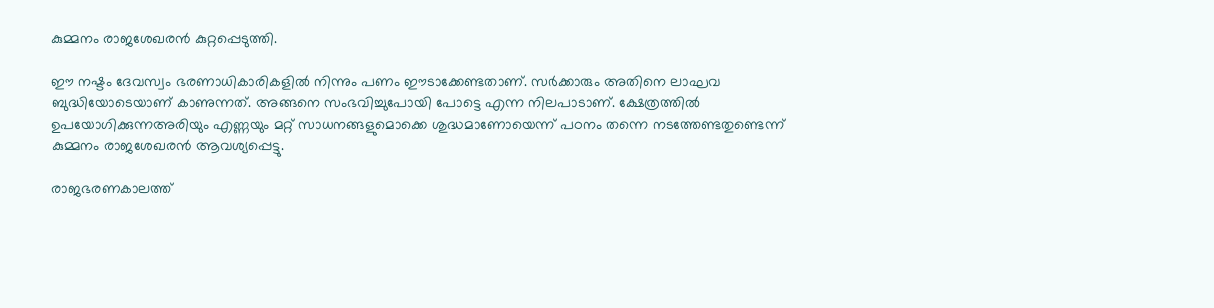കുമ്മനം രാജശേഖരൻ കുറ്റപ്പെടുത്തി.

ഈ നഷ്ടം ദേവസ്വം ഭരണാധികാരികളിൽ നിന്നും പണം ഈടാക്കേണ്ടതാണ്. സർക്കാരും അതിനെ ലാഘവ ബുദ്ധിയോടെയാണ് കാണുന്നത്. അങ്ങനെ സംഭവിച്ചുപോയി പോട്ടെ എന്ന നിലപാടാണ്. ക്ഷേത്രത്തിൽ ഉപയോഗിക്കുന്നഅരിയും എണ്ണയും മറ്റ് സാധനങ്ങളുമൊക്കെ ശുദ്ധമാണോയെന്ന് പഠനം തന്നെ നടത്തേണ്ടതുണ്ടെന്ന് കുമ്മനം രാജശേഖരൻ ആവശ്യപ്പെട്ടു.

രാജഭരണകാലത്ത്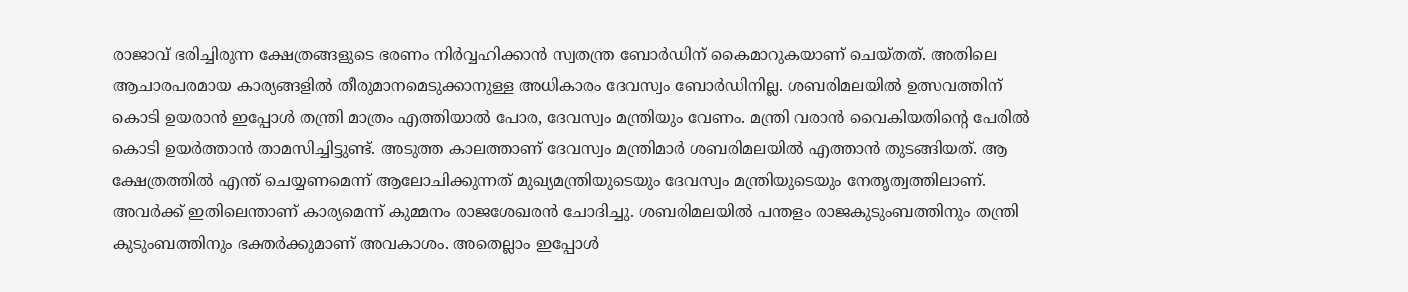രാജാവ് ഭരിച്ചിരുന്ന ക്ഷേത്രങ്ങളുടെ ഭരണം നിർവ്വഹിക്കാൻ സ്വതന്ത്ര ബോർഡിന് കൈമാറുകയാണ് ചെയ്തത്. അതിലെ ആചാരപരമായ കാര്യങ്ങളിൽ തീരുമാനമെടുക്കാനുള്ള അധികാരം ദേവസ്വം ബോർഡിനില്ല. ശബരിമലയിൽ ഉത്സവത്തിന് കൊടി ഉയരാൻ ഇപ്പോൾ തന്ത്രി മാത്രം എത്തിയാൽ പോര, ദേവസ്വം മന്ത്രിയും വേണം. മന്ത്രി വരാൻ വൈകിയതിന്റെ പേരിൽ കൊടി ഉയർത്താൻ താമസിച്ചിട്ടുണ്ട്. അടുത്ത കാലത്താണ് ദേവസ്വം മന്ത്രിമാർ ശബരിമലയിൽ എത്താൻ തുടങ്ങിയത്. ആ ക്ഷേത്രത്തിൽ എന്ത് ചെയ്യണമെന്ന് ആലോചിക്കുന്നത് മുഖ്യമന്ത്രിയുടെയും ദേവസ്വം മന്ത്രിയുടെയും നേതൃത്വത്തിലാണ്. അവർക്ക് ഇതിലെന്താണ് കാര്യമെന്ന് കുമ്മനം രാജശേഖരൻ ചോദിച്ചു. ശബരിമലയിൽ പന്തളം രാജകുടുംബത്തിനും തന്ത്രി കുടുംബത്തിനും ഭക്തർക്കുമാണ് അവകാശം. അതെല്ലാം ഇപ്പോൾ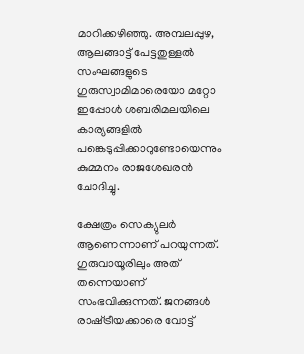മാറിക്കഴിഞ്ഞു. അമ്പലപ്പുഴ, ആലങ്ങാട്ട് പേട്ടതുള്ളൽ സംഘങ്ങളുടെ ഗുരുസ്വാമിമാരെയോ മറ്റോ ഇപ്പോൾ ശബരിമലയിലെ കാര്യങ്ങളിൽ പങ്കെടുപ്പിക്കാറുണ്ടോയെന്നും കുമ്മനം രാജശേഖരൻ ചോദിച്ചു.

ക്ഷേത്രം സെക്യുലർ ആണെന്നാണ് പറയുന്നത്. ഗുരുവായൂരിലും അത് തന്നെയാണ് സംഭവിക്കുന്നത്. ജനങ്ങൾ രാഷ്‌ട്രീയക്കാരെ വോട്ട്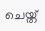ചെയ്ത്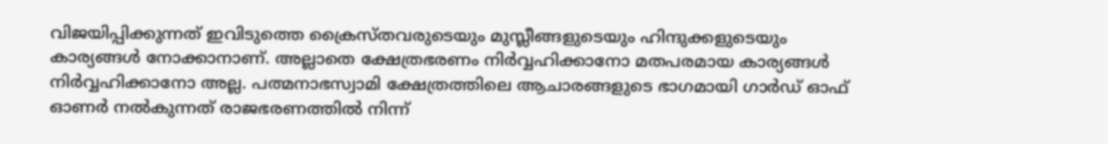വിജയിപ്പിക്കുന്നത് ഇവിടുത്തെ ക്രൈസ്തവരുടെയും മുസ്ലീങ്ങളുടെയും ഹിന്ദുക്കളുടെയും കാര്യങ്ങൾ നോക്കാനാണ്. അല്ലാതെ ക്ഷേത്രഭരണം നിർവ്വഹിക്കാനോ മതപരമായ കാര്യങ്ങൾ നിർവ്വഹിക്കാനോ അല്ല. പത്മനാഭസ്വാമി ക്ഷേത്രത്തിലെ ആചാരങ്ങളുടെ ഭാഗമായി ഗാർഡ് ഓഫ് ഓണർ നൽകുന്നത് രാജഭരണത്തിൽ നിന്ന്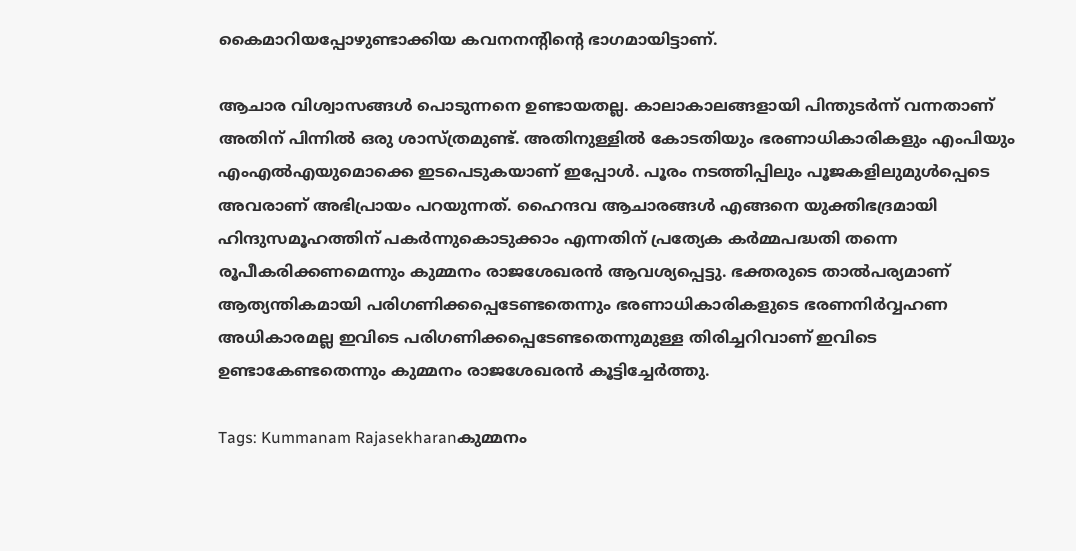കൈമാറിയപ്പോഴുണ്ടാക്കിയ കവനനന്റിന്റെ ഭാഗമായിട്ടാണ്.

ആചാര വിശ്വാസങ്ങൾ പൊടുന്നനെ ഉണ്ടായതല്ല. കാലാകാലങ്ങളായി പിന്തുടർന്ന് വന്നതാണ് അതിന് പിന്നിൽ ഒരു ശാസ്ത്രമുണ്ട്. അതിനുള്ളിൽ കോടതിയും ഭരണാധികാരികളും എംപിയും എംഎൽഎയുമൊക്കെ ഇടപെടുകയാണ് ഇപ്പോൾ. പൂരം നടത്തിപ്പിലും പൂജകളിലുമുൾപ്പെടെ അവരാണ് അഭിപ്രായം പറയുന്നത്. ഹൈന്ദവ ആചാരങ്ങൾ എങ്ങനെ യുക്തിഭദ്രമായി ഹിന്ദുസമൂഹത്തിന് പകർന്നുകൊടുക്കാം എന്നതിന് പ്രത്യേക കർമ്മപദ്ധതി തന്നെ രൂപീകരിക്കണമെന്നും കുമ്മനം രാജശേഖരൻ ആവശ്യപ്പെട്ടു. ഭക്തരുടെ താൽപര്യമാണ് ആത്യന്തികമായി പരിഗണിക്കപ്പെടേണ്ടതെന്നും ഭരണാധികാരികളുടെ ഭരണനിർവ്വഹണ അധികാരമല്ല ഇവിടെ പരിഗണിക്കപ്പെടേണ്ടതെന്നുമുള്ള തിരിച്ചറിവാണ് ഇവിടെ ഉണ്ടാകേണ്ടതെന്നും കുമ്മനം രാജശേഖരൻ കൂട്ടിച്ചേർത്തു.

Tags: Kummanam Rajasekharanകുമ്മനം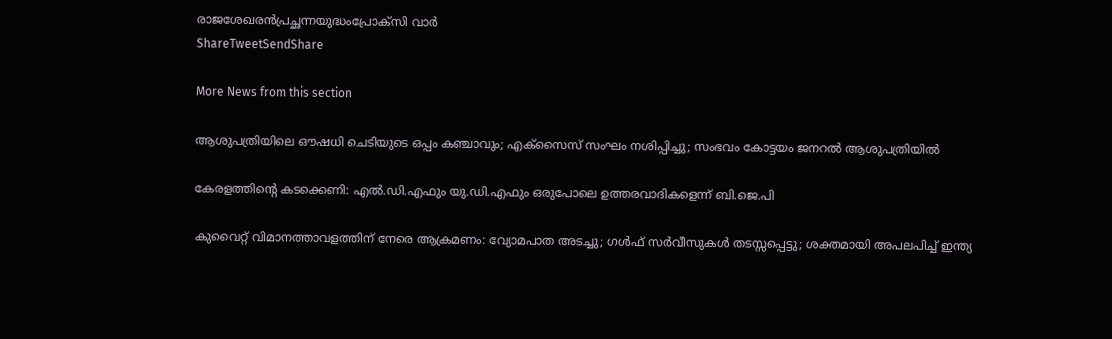രാജശേഖരൻപ്രച്ഛന്നയുദ്ധംപ്രോക്‌സി വാർ
ShareTweetSendShare

More News from this section

ആശുപത്രിയിലെ ഔഷധി ചെടിയുടെ ഒപ്പം കഞ്ചാവും; എക്‌സൈസ് സംഘം നശിപ്പിച്ചു; സംഭവം കോട്ടയം ജനറല്‍ ആശുപത്രിയില്‍

കേരളത്തിന്റെ കടക്കെണി: എല്‍.ഡി.എഫും യു.ഡി.എഫും ഒരുപോലെ ഉത്തരവാദികളെന്ന് ബി.ജെ.പി

കുവൈറ്റ് വിമാനത്താവളത്തിന് നേരെ ആക്രമണം: വ്യോമപാത അടച്ചു; ഗള്‍ഫ് സര്‍വീസുകള്‍ തടസ്സപ്പെട്ടു; ശക്തമായി അപലപിച്ച് ഇന്ത്യ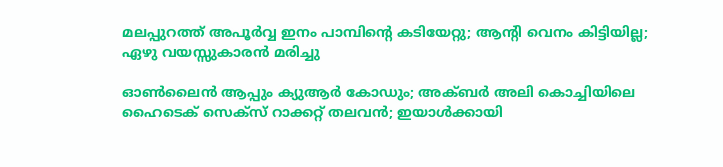മലപ്പുറത്ത് അപൂര്‍വ്വ ഇനം പാമ്പിന്റെ കടിയേറ്റു; ആന്റി വെനം കിട്ടിയില്ല; ഏഴു വയസ്സുകാരന്‍ മരിച്ചു

ഓണ്‍ലൈന്‍ ആപ്പും ക്യുആര്‍ കോഡും; അക്ബര്‍ അലി കൊച്ചിയിലെ ഹൈടെക് സെക്‌സ് റാക്കറ്റ് തലവന്‍; ഇയാള്‍ക്കായി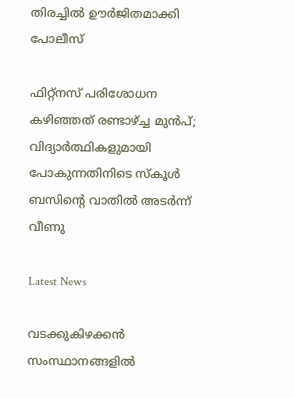തിരച്ചില്‍ ഊര്‍ജിതമാക്കി പോലീസ്

ഫിറ്റ്നസ് പരിശോധന കഴിഞ്ഞത് രണ്ടാഴ്‌ച്ച മുൻപ്; വിദ്യാർത്ഥികളുമായി പോകുന്നതിനിടെ സ്കൂള്‍ ബസിന്റെ വാതിൽ അടര്‍ന്ന് വീണു

Latest News

വടക്കുകിഴക്കന്‍ സംസ്ഥാനങ്ങളില്‍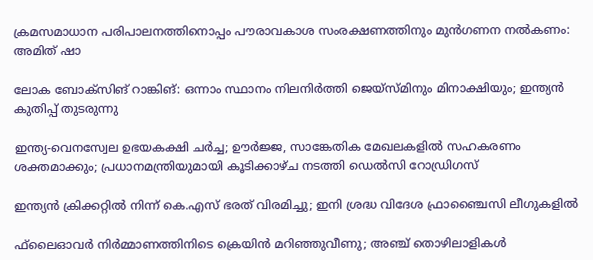ക്രമസമാധാന പരിപാലനത്തിനൊപ്പം പൗരാവകാശ സംരക്ഷണത്തിനും മുന്‍ഗണന നല്‍കണം: അമിത് ഷാ

ലോക ബോക്‌സിങ് റാങ്കിങ്: ഒന്നാം സ്ഥാനം നിലനിര്‍ത്തി ജെയ്‌സ്മിനും മിനാക്ഷിയും; ഇന്ത്യന്‍ കുതിപ്പ് തുടരുന്നു

ഇന്ത്യ-വെനസ്വേല ഉഭയകക്ഷി ചര്‍ച്ച; ഊര്‍ജ്ജ, സാങ്കേതിക മേഖലകളില്‍ സഹകരണം ശക്തമാക്കും; പ്രധാനമന്ത്രിയുമായി കൂടിക്കാഴ്ച നടത്തി ഡെല്‍സി റോഡ്രിഗസ്

ഇന്ത്യന്‍ ക്രിക്കറ്റില്‍ നിന്ന് കെ.എസ് ഭരത് വിരമിച്ചു; ഇനി ശ്രദ്ധ വിദേശ ഫ്രാഞ്ചൈസി ലീഗുകളില്‍

ഫ്‌ലൈഓവര്‍ നിര്‍മ്മാണത്തിനിടെ ക്രെയിന്‍ മറിഞ്ഞുവീണു; അഞ്ച് തൊഴിലാളികള്‍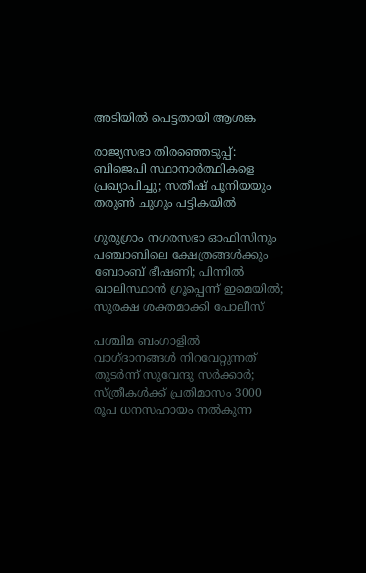അടിയില്‍ പെട്ടതായി ആശങ്ക

രാജ്യസഭാ തിരഞ്ഞെടുപ്പ്: ബിജെപി സ്ഥാനാര്‍ത്ഥികളെ പ്രഖ്യാപിച്ചു; സതീഷ് പൂനിയയും തരുണ്‍ ചുഗും പട്ടികയില്‍

ഗുരുഗ്രാം നഗരസഭാ ഓഫിസിനും പഞ്ചാബിലെ ക്ഷേത്രങ്ങള്‍ക്കും ബോംബ് ഭീഷണി; പിന്നില്‍ ഖാലിസ്ഥാന്‍ ഗ്രൂപ്പെന്ന് ഇമെയില്‍; സുരക്ഷ ശക്തമാക്കി പോലീസ്

പശ്ചിമ ബംഗാളില്‍ വാഗ്ദാനങ്ങള്‍ നിറവേറ്റുന്നത് തുടര്‍ന്ന് സുവേന്ദു സര്‍ക്കാര്‍; സ്ത്രീകള്‍ക്ക് പ്രതിമാസം 3000 രൂപ ധനസഹായം നല്‍കുന്ന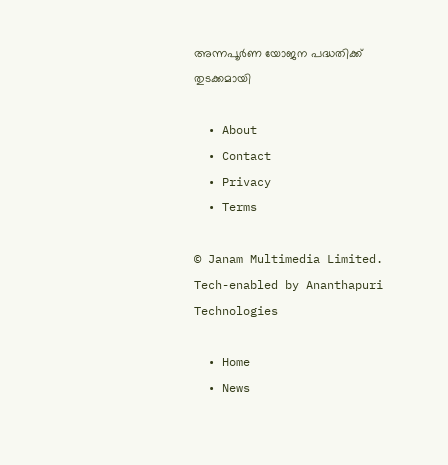അന്നപൂര്‍ണ യോജന പദ്ധതിക്ക് തുടക്കമായി

  • About
  • Contact
  • Privacy
  • Terms

© Janam Multimedia Limited.
Tech-enabled by Ananthapuri Technologies

  • Home
  • News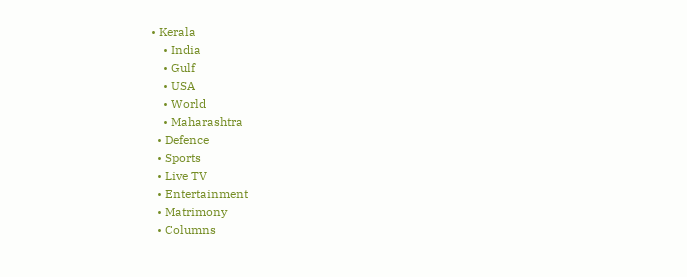• Kerala
    • India
    • Gulf
    • USA
    • World
    • Maharashtra
  • Defence
  • Sports
  • Live TV
  • Entertainment
  • Matrimony
  • Columns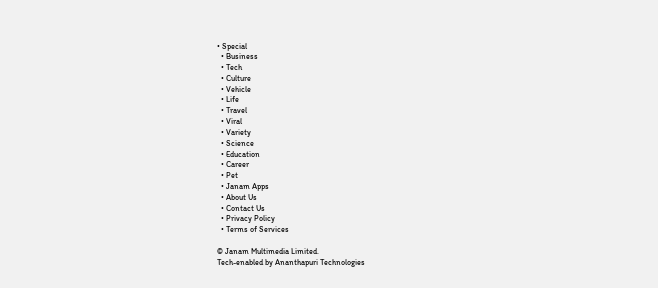• Special
  • Business
  • Tech
  • Culture
  • Vehicle
  • Life
  • Travel
  • Viral
  • Variety
  • Science
  • Education
  • Career
  • Pet
  • Janam Apps
  • About Us
  • Contact Us
  • Privacy Policy
  • Terms of Services

© Janam Multimedia Limited.
Tech-enabled by Ananthapuri Technologies